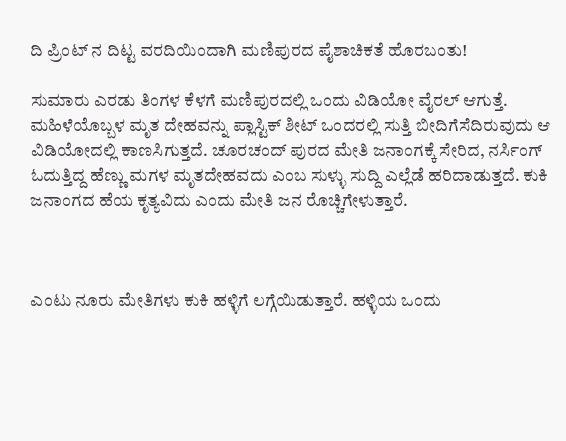ದಿ ಪ್ರಿಂಟ್‌ ನ ದಿಟ್ಟ ವರದಿಯಿಂದಾಗಿ ಮಣಿಪುರದ ಪೈಶಾಚಿಕತೆ ಹೊರಬಂತು!

ಸುಮಾರು ಎರಡು ತಿಂಗಳ ಕೆಳಗೆ ಮಣಿಪುರದಲ್ಲಿ ಒಂದು ವಿಡಿಯೋ ವೈರಲ್ ಆಗುತ್ತೆ. ಮಹಿಳೆಯೊಬ್ಬಳ ಮೃತ ದೇಹವನ್ನು ಪ್ಲಾಸ್ಟಿಕ್ ಶೀಟ್ ಒಂದರಲ್ಲಿ ಸುತ್ತಿ ಬೀದಿಗೆಸೆದಿರುವುದು ಆ ವಿಡಿಯೋದಲ್ಲಿ ಕಾಣಸಿಗುತ್ತದೆ. ಚೂರಚಂದ್ ಪುರದ ಮೇತಿ ಜನಾಂಗಕ್ಕೆ ಸೇರಿದ, ನರ್ಸಿಂಗ್ ಓದುತ್ತಿದ್ದ ಹೆಣ್ಣು ಮಗಳ ಮೃತದೇಹವದು ಎಂಬ ಸುಳ್ಳು ಸುದ್ದಿ ಎಲ್ಲೆಡೆ ಹರಿದಾಡುತ್ತದೆ. ಕುಕಿ ಜನಾಂಗದ ಹೆಯ ಕೃತ್ಯವಿದು ಎಂದು ಮೇತಿ ಜನ ರೊಚ್ಚಿಗೇಳುತ್ತಾರೆ.



ಎಂಟು ನೂರು ಮೇತಿಗಳು ಕುಕಿ ಹಳ್ಳಿಗೆ ಲಗ್ಗೆಯಿಡುತ್ತಾರೆ. ಹಳ್ಳಿಯ ಒಂದು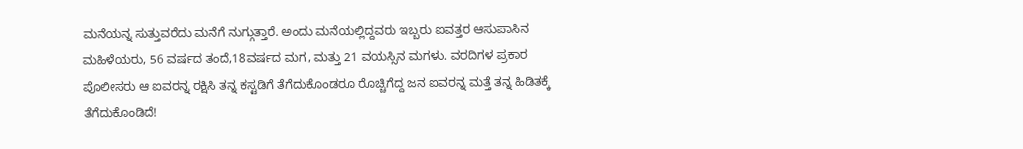ಮನೆಯನ್ನ ಸುತ್ತುವರೆದು ಮನೆಗೆ ನುಗ್ಗುತ್ತಾರೆ. ಅಂದು ಮನೆಯಲ್ಲಿದ್ದವರು ಇಬ್ಬರು ಐವತ್ತರ ಆಸುಪಾಸಿನ ಮಹಿಳೆಯರು, 56 ವರ್ಷದ ತಂದೆ,18ವರ್ಷದ ಮಗ, ಮತ್ತು 21 ವಯಸ್ಸಿನ ಮಗಳು. ವರದಿಗಳ ಪ್ರಕಾರ ಪೊಲೀಸರು ಆ ಐವರನ್ನ ರಕ್ಷಿಸಿ ತನ್ನ ಕಸ್ಟಡಿಗೆ ತೆಗೆದುಕೊಂಡರೂ ರೊಚ್ಚಿಗೆದ್ದ ಜನ ಐವರನ್ನ ಮತ್ತೆ ತನ್ನ ಹಿಡಿತಕ್ಕೆ ತೆಗೆದುಕೊಂಡಿದೆ!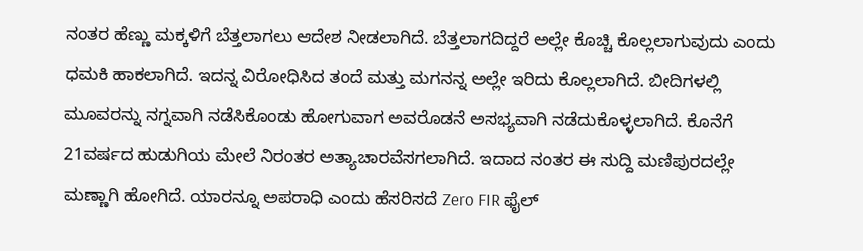ನಂತರ ಹೆಣ್ಣು ಮಕ್ಕಳಿಗೆ ಬೆತ್ತಲಾಗಲು ಆದೇಶ ನೀಡಲಾಗಿದೆ. ಬೆತ್ತಲಾಗದಿದ್ದರೆ ಅಲ್ಲೇ ಕೊಚ್ಚಿ ಕೊಲ್ಲಲಾಗುವುದು ಎಂದು ಧಮಕಿ ಹಾಕಲಾಗಿದೆ. ಇದನ್ನ ವಿರೋಧಿಸಿದ ತಂದೆ ಮತ್ತು ಮಗನನ್ನ ಅಲ್ಲೇ ಇರಿದು ಕೊಲ್ಲಲಾಗಿದೆ. ಬೀದಿಗಳಲ್ಲಿ ಮೂವರನ್ನು ನಗ್ನವಾಗಿ ನಡೆಸಿಕೊಂಡು ಹೋಗುವಾಗ ಅವರೊಡನೆ ಅಸಭ್ಯವಾಗಿ ನಡೆದುಕೊಳ್ಳಲಾಗಿದೆ. ಕೊನೆಗೆ 21ವರ್ಷದ ಹುಡುಗಿಯ ಮೇಲೆ ನಿರಂತರ ಅತ್ಯಾಚಾರವೆಸಗಲಾಗಿದೆ. ಇದಾದ ನಂತರ ಈ ಸುದ್ದಿ ಮಣಿಪುರದಲ್ಲೇ ಮಣ್ಣಾಗಿ ಹೋಗಿದೆ. ಯಾರನ್ನೂ ಅಪರಾಧಿ ಎಂದು ಹೆಸರಿಸದೆ Zero FIR ಫೈಲ್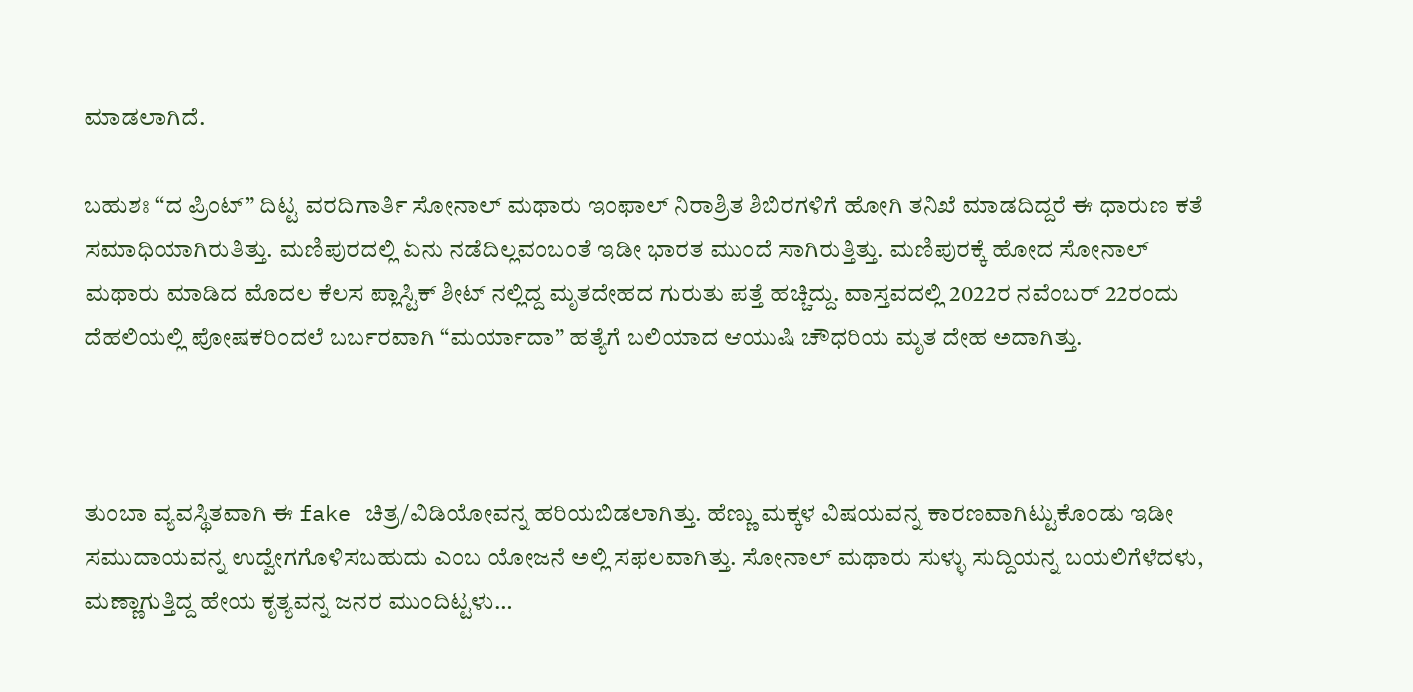ಮಾಡಲಾಗಿದೆ.

ಬಹುಶಃ “ದ ಪ್ರಿಂಟ್” ದಿಟ್ಟ ವರದಿಗಾರ್ತಿ ಸೋನಾಲ್ ಮಥಾರು ಇಂಫಾಲ್ ನಿರಾಶ್ರಿತ ಶಿಬಿರಗಳಿಗೆ ಹೋಗಿ ತನಿಖೆ ಮಾಡದಿದ್ದರೆ ಈ ಧಾರುಣ ಕತೆ ಸಮಾಧಿಯಾಗಿರುತಿತ್ತು. ಮಣಿಪುರದಲ್ಲಿ ಏನು ನಡೆದಿಲ್ಲವಂಬಂತೆ ಇಡೀ ಭಾರತ ಮುಂದೆ ಸಾಗಿರುತ್ತಿತ್ತು. ಮಣಿಪುರಕ್ಕೆ ಹೋದ ಸೋನಾಲ್ ಮಥಾರು ಮಾಡಿದ ಮೊದಲ ಕೆಲಸ ಪ್ಲಾಸ್ಟಿಕ್ ಶೀಟ್ ನಲ್ಲಿದ್ದ ಮೃತದೇಹದ ಗುರುತು ಪತ್ತೆ ಹಚ್ಚಿದ್ದು. ವಾಸ್ತವದಲ್ಲಿ 2022ರ ನವೆಂಬರ್ 22ರಂದು ದೆಹಲಿಯಲ್ಲಿ ಪೋಷಕರಿಂದಲೆ ಬರ್ಬರವಾಗಿ “ಮರ್ಯಾದಾ” ಹತ್ಯೆಗೆ ಬಲಿಯಾದ ಆಯುಷಿ ಚೌಧರಿಯ ಮೃತ ದೇಹ ಅದಾಗಿತ್ತು.



ತುಂಬಾ ವ್ಯವಸ್ಥಿತವಾಗಿ ಈ fake ಚಿತ್ರ/ವಿಡಿಯೋವನ್ನ ಹರಿಯಬಿಡಲಾಗಿತ್ತು. ಹೆಣ್ಣು ಮಕ್ಕಳ ವಿಷಯವನ್ನ ಕಾರಣವಾಗಿಟ್ಟುಕೊಂಡು ಇಡೀ ಸಮುದಾಯವನ್ನ ಉದ್ವೇಗಗೊಳಿಸಬಹುದು ಎಂಬ ಯೋಜನೆ ಅಲ್ಲಿ ಸಫಲವಾಗಿತ್ತು. ಸೋನಾಲ್ ಮಥಾರು ಸುಳ್ಳು ಸುದ್ದಿಯನ್ನ ಬಯಲಿಗೆಳೆದಳು, ಮಣ್ಣಾಗುತ್ತಿದ್ದ ಹೇಯ ಕೃತ್ಯವನ್ನ ಜನರ ಮುಂದಿಟ್ಟಳು…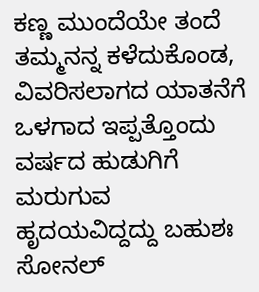ಕಣ್ಣ ಮುಂದೆಯೇ ತಂದೆ ತಮ್ಮನನ್ನ ಕಳೆದುಕೊಂಡ, ವಿವರಿಸಲಾಗದ ಯಾತನೆಗೆ ಒಳಗಾದ ಇಪ್ಪತ್ತೊಂದು ವರ್ಷದ ಹುಡುಗಿಗೆ ಮರುಗುವ ಹೃದಯವಿದ್ದದ್ದು ಬಹುಶಃ ಸೋನಲ್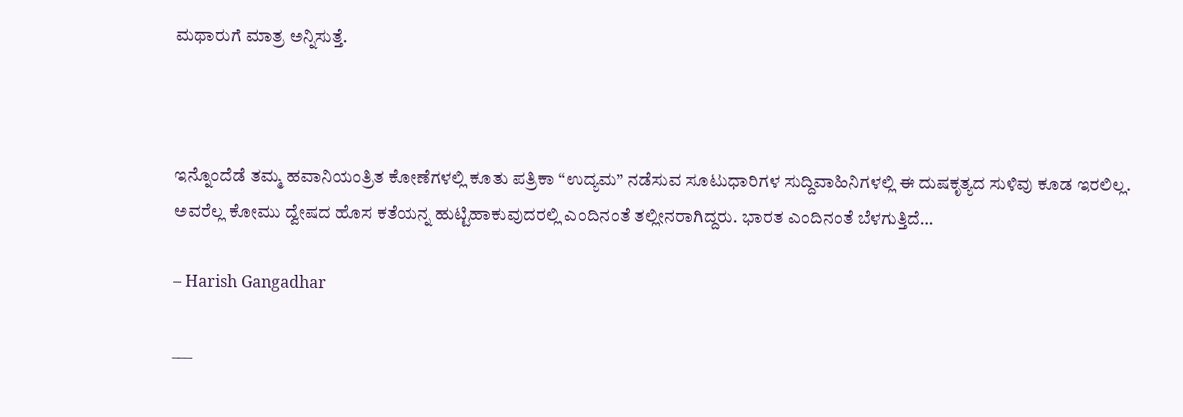ಮಥಾರುಗೆ ಮಾತ್ರ ಅನ್ನಿಸುತ್ತೆ.



ಇನ್ನೊಂದೆಡೆ ತಮ್ಮ ಹವಾನಿಯಂತ್ರಿತ ಕೋಣೆಗಳಲ್ಲಿ ಕೂತು ಪತ್ರಿಕಾ “ಉದ್ಯಮ” ನಡೆಸುವ ಸೂಟುಧಾರಿಗಳ ಸುದ್ದಿವಾಹಿನಿಗಳಲ್ಲಿ ಈ ದುಷಕೃತ್ಯದ ಸುಳಿವು ಕೂಡ ಇರಲಿಲ್ಲ. ಅವರೆಲ್ಲ ಕೋಮು ದ್ವೇಷದ ಹೊಸ ಕತೆಯನ್ನ ಹುಟ್ಟಿಹಾಕುವುದರಲ್ಲಿ ಎಂದಿನಂತೆ ತಲ್ಲೀನರಾಗಿದ್ದರು. ಭಾರತ ಎಂದಿನಂತೆ ಬೆಳಗುತ್ತಿದೆ…

– Harish Gangadhar

___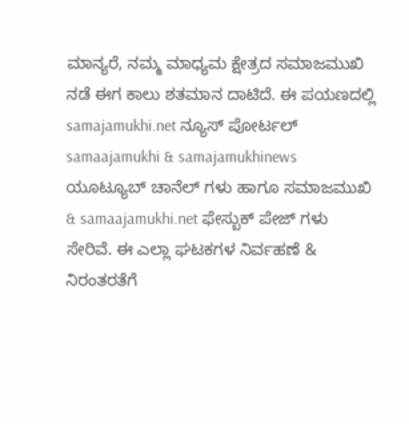ಮಾನ್ಯರೆ, ನಮ್ಮ ಮಾಧ್ಯಮ ಕ್ಷೇತ್ರದ ಸಮಾಜಮುಖಿ ನಡೆ ಈಗ ಕಾಲು ಶತಮಾನ ದಾಟಿದೆ. ಈ ಪಯಣದಲ್ಲಿ samajamukhi.net ನ್ಯೂಸ್ ಪೋರ್ಟಲ್ samaajamukhi & samajamukhinews ಯೂಟ್ಯೂಬ್ ಚಾನೆಲ್ ಗಳು ಹಾಗೂ ಸಮಾಜಮುಖಿ & samaajamukhi.net ಫೇಸ್ಬುಕ್ ಪೇಜ್ ಗಳು ಸೇರಿವೆ. ಈ ಎಲ್ಲಾ ಘಟಕಗಳ ನಿರ್ವಹಣೆ & ನಿರಂತರತೆಗೆ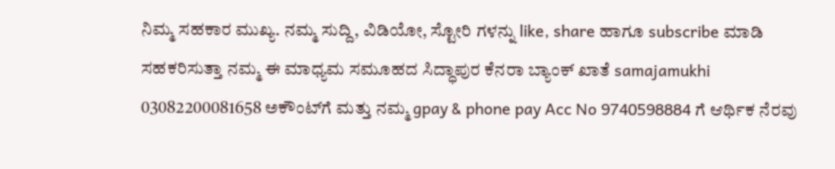ನಿಮ್ಮ ಸಹಕಾರ ಮುಖ್ಯ. ನಮ್ಮ ಸುದ್ದಿ, ವಿಡಿಯೋ, ಸ್ಟೋರಿ ಗಳನ್ನು like, share ಹಾಗೂ subscribe ಮಾಡಿ ಸಹಕರಿಸುತ್ತಾ ನಮ್ಮ ಈ ಮಾಧ್ಯಮ ಸಮೂಹದ ಸಿದ್ಧಾಪುರ ಕೆನರಾ ಬ್ಯಾಂಕ್ ಖಾತೆ samajamukhi 03082200081658 ಅಕೌಂಟ್‌ಗೆ ಮತ್ತು ನಮ್ಮ gpay & phone pay Acc No 9740598884 ಗೆ ಆರ್ಥಿಕ ನೆರವು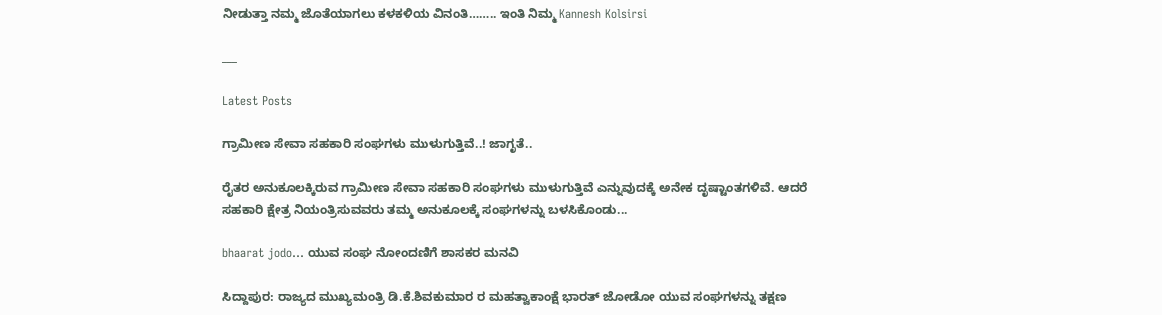ನೀಡುತ್ತಾ ನಮ್ಮ ಜೊತೆಯಾಗಲು ಕಳಕಳಿಯ ವಿನಂತಿ…….. ಇಂತಿ ನಿಮ್ಮ Kannesh Kolsirsi

___

Latest Posts

ಗ್ರಾಮೀಣ ಸೇವಾ ಸಹಕಾರಿ ಸಂಘಗಳು ಮುಳುಗುತ್ತಿವೆ..! ಜಾಗೃತೆ..

ರೈತರ ಅನುಕೂಲಕ್ಕಿರುವ ಗ್ರಾಮೀಣ ಸೇವಾ ಸಹಕಾರಿ ಸಂಘಗಳು ಮುಳುಗುತ್ತಿವೆ ಎನ್ನುವುದಕ್ಕೆ ಅನೇಕ ದೃಷ್ಟಾಂತಗಳಿವೆ. ಆದರೆ ಸಹಕಾರಿ ಕ್ಷೇತ್ರ ನಿಯಂತ್ರಿಸುವವರು ತಮ್ಮ ಅನುಕೂಲಕ್ಕೆ ಸಂಘಗಳನ್ನು ಬಳಸಿಕೊಂಡು...

bhaarat jodo… ಯುವ ಸಂಘ ನೋಂದಣಿಗೆ ಶಾಸಕರ ಮನವಿ

ಸಿದ್ದಾಪುರ: ರಾಜ್ಯದ ಮುಖ್ಯಮಂತ್ರಿ ಡಿ.ಕೆ.ಶಿವಕುಮಾರ ರ ಮಹತ್ವಾಕಾಂಕ್ಷೆ ಭಾರತ್ ಜೋಡೋ ಯುವ ಸಂಘಗಳನ್ನು ತಕ್ಷಣ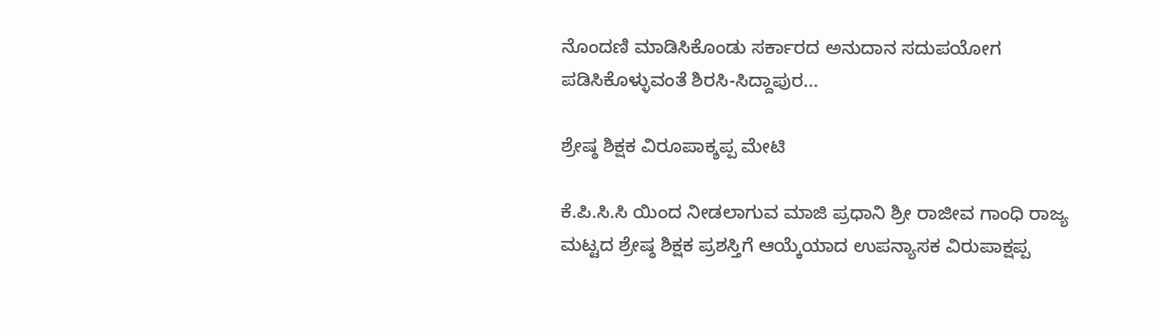ನೊಂದಣಿ ಮಾಡಿಸಿಕೊಂಡು ಸರ್ಕಾರದ ಅನುದಾನ ಸದುಪಯೋಗ ಪಡಿಸಿಕೊಳ್ಳುವಂತೆ ಶಿರಸಿ-ಸಿದ್ದಾಪುರ...

ಶ್ರೇಷ್ಠ ಶಿಕ್ಷಕ ವಿರೂಪಾಕ್ಶಪ್ಪ ಮೇಟಿ

ಕೆ.ಪಿ.ಸಿ.ಸಿ ಯಿಂದ ನೀಡಲಾಗುವ ಮಾಜಿ ಪ್ರಧಾನಿ ಶ್ರೀ ರಾಜೀವ ಗಾಂಧಿ ರಾಜ್ಯ ಮಟ್ಟದ ಶ್ರೇಷ್ಠ ಶಿಕ್ಷಕ ಪ್ರಶಸ್ತಿಗೆ ಆಯ್ಕೆಯಾದ ಉಪನ್ಯಾಸಕ ವಿರುಪಾಕ್ಷಪ್ಪ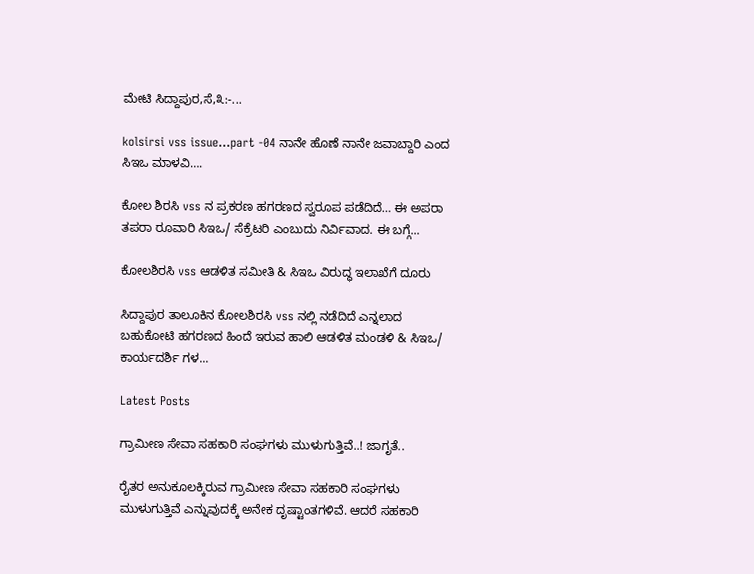ಮೇಟಿ ಸಿದ್ದಾಪುರ,ಸೆ,೩:-...

kolsirsi vss issue…part -04 ನಾನೇ ಹೊಣೆ ನಾನೇ ಜವಾಬ್ದಾರಿ ಎಂದ ಸಿಇಒ ಮಾಳವಿ….

ಕೋಲ ಶಿರಸಿ vss ನ ಪ್ರಕರಣ ಹಗರಣದ ಸ್ವರೂಪ ಪಡೆದಿದೆ… ಈ ಅಪರಾ ತಪರಾ ರೂವಾರಿ ಸಿಇಒ/ ಸೆಕ್ರೆಟರಿ ಎಂಬುದು ನಿರ್ವಿವಾದ. ಈ ಬಗ್ಗೆ...

ಕೋಲಶಿರಸಿ vss ಆಡಳಿತ ಸಮೀತಿ & ಸಿಇಒ ವಿರುದ್ಧ ಇಲಾಖೆಗೆ ದೂರು

ಸಿದ್ದಾಪುರ ತಾಲೂಕಿನ ಕೋಲಶಿರಸಿ vss ನಲ್ಲಿ ನಡೆದಿದೆ ಎನ್ನಲಾದ ಬಹುಕೋಟಿ ಹಗರಣದ ಹಿಂದೆ ಇರುವ ಹಾಲಿ ಆಡಳಿತ ಮಂಡಳಿ & ಸಿಇಒ/ ಕಾರ್ಯದರ್ಶಿ ಗಳ...

Latest Posts

ಗ್ರಾಮೀಣ ಸೇವಾ ಸಹಕಾರಿ ಸಂಘಗಳು ಮುಳುಗುತ್ತಿವೆ..! ಜಾಗೃತೆ..

ರೈತರ ಅನುಕೂಲಕ್ಕಿರುವ ಗ್ರಾಮೀಣ ಸೇವಾ ಸಹಕಾರಿ ಸಂಘಗಳು ಮುಳುಗುತ್ತಿವೆ ಎನ್ನುವುದಕ್ಕೆ ಅನೇಕ ದೃಷ್ಟಾಂತಗಳಿವೆ. ಆದರೆ ಸಹಕಾರಿ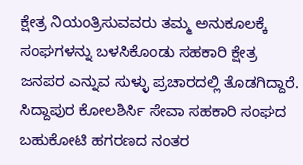ಕ್ಷೇತ್ರ ನಿಯಂತ್ರಿಸುವವರು ತಮ್ಮ ಅನುಕೂಲಕ್ಕೆ ಸಂಘಗಳನ್ನು ಬಳಸಿಕೊಂಡು ಸಹಕಾರಿ ಕ್ಷೇತ್ರ ಜನಪರ ಎನ್ನುವ ಸುಳ್ಳು ಪ್ರಚಾರದಲ್ಲಿ ತೊಡಗಿದ್ದಾರೆ. ಸಿದ್ದಾಪುರ ಕೋಲಶಿರ್ಸಿ ಸೇವಾ ಸಹಕಾರಿ ಸಂಘದ ಬಹುಕೋಟಿ ಹಗರಣದ ನಂತರ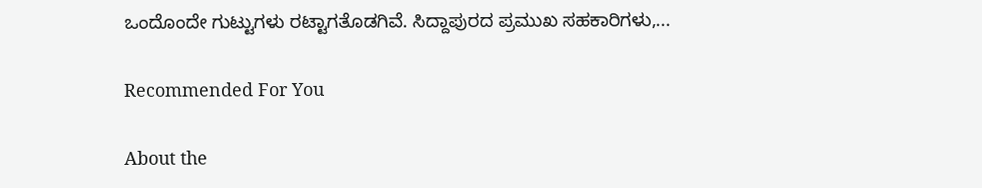ಒಂದೊಂದೇ ಗುಟ್ಟುಗಳು ರಟ್ಟಾಗತೊಡಗಿವೆ. ಸಿದ್ದಾಪುರದ ಪ್ರಮುಖ ಸಹಕಾರಿಗಳು,...

Recommended For You

About the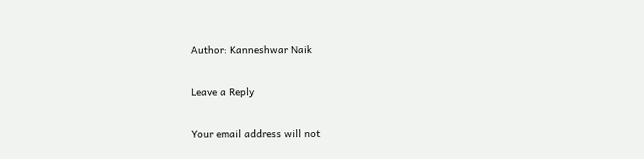Author: Kanneshwar Naik

Leave a Reply

Your email address will not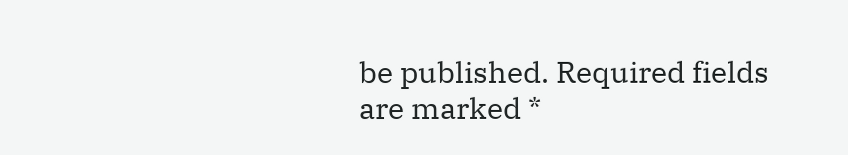be published. Required fields are marked *